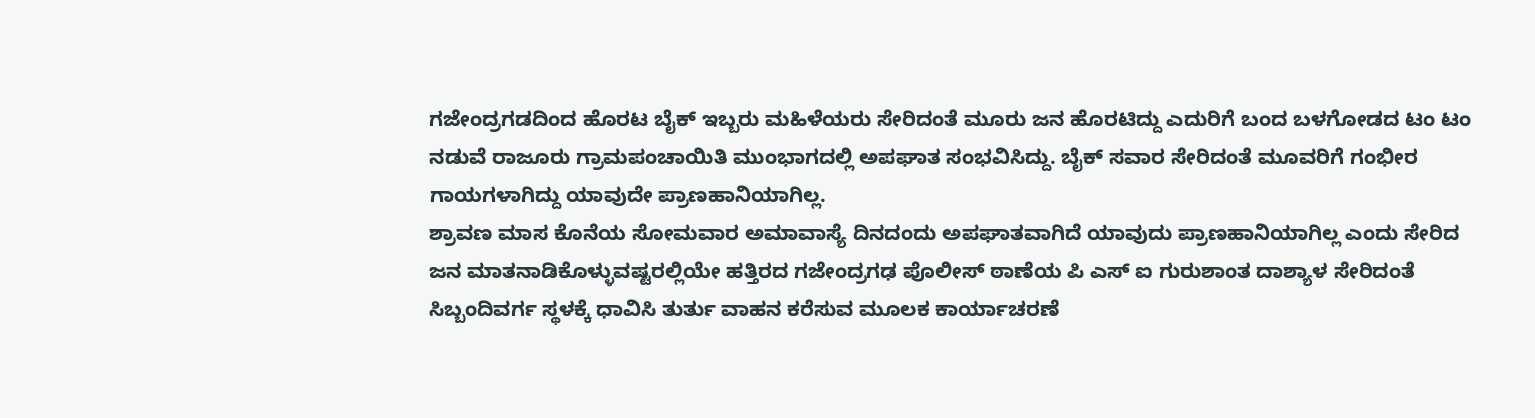ಗಜೇಂದ್ರಗಡದಿಂದ ಹೊರಟ ಬೈಕ್ ಇಬ್ಬರು ಮಹಿಳೆಯರು ಸೇರಿದಂತೆ ಮೂರು ಜನ ಹೊರಟಿದ್ದು ಎದುರಿಗೆ ಬಂದ ಬಳಗೋಡದ ಟಂ ಟಂ ನಡುವೆ ರಾಜೂರು ಗ್ರಾಮಪಂಚಾಯಿತಿ ಮುಂಭಾಗದಲ್ಲಿ ಅಪಘಾತ ಸಂಭವಿಸಿದ್ದು. ಬೈಕ್ ಸವಾರ ಸೇರಿದಂತೆ ಮೂವರಿಗೆ ಗಂಭೀರ ಗಾಯಗಳಾಗಿದ್ದು ಯಾವುದೇ ಪ್ರಾಣಹಾನಿಯಾಗಿಲ್ಲ.
ಶ್ರಾವಣ ಮಾಸ ಕೊನೆಯ ಸೋಮವಾರ ಅಮಾವಾಸ್ಯೆ ದಿನದಂದು ಅಪಘಾತವಾಗಿದೆ ಯಾವುದು ಪ್ರಾಣಹಾನಿಯಾಗಿಲ್ಲ ಎಂದು ಸೇರಿದ ಜನ ಮಾತನಾಡಿಕೊಳ್ಳುವಷ್ಟರಲ್ಲಿಯೇ ಹತ್ತಿರದ ಗಜೇಂದ್ರಗಢ ಪೊಲೀಸ್ ಠಾಣೆಯ ಪಿ ಎಸ್ ಐ ಗುರುಶಾಂತ ದಾಶ್ಯಾಳ ಸೇರಿದಂತೆ ಸಿಬ್ಬಂದಿವರ್ಗ ಸ್ಥಳಕ್ಕೆ ಧಾವಿಸಿ ತುರ್ತು ವಾಹನ ಕರೆಸುವ ಮೂಲಕ ಕಾರ್ಯಾಚರಣೆ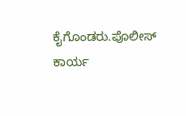ಕೈಗೊಂಡರು.ಪೊಲೀಸ್ ಕಾರ್ಯ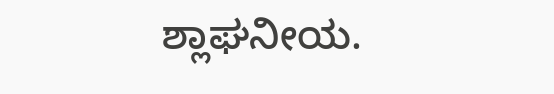ಶ್ಲಾಘನೀಯ.